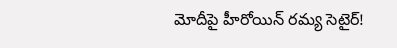మోదీపై హీరోయిన్ రమ్య సెటైర్!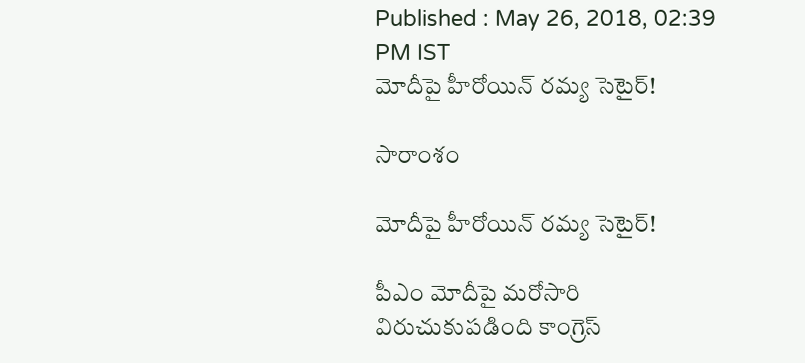Published : May 26, 2018, 02:39 PM IST
మోదీపై హీరోయిన్ రమ్య సెటైర్!

సారాంశం

మోదీపై హీరోయిన్ రమ్య సెటైర్!

పీఎం మోదీపై మరోసారి విరుచుకుపడింది కాంగ్రెస్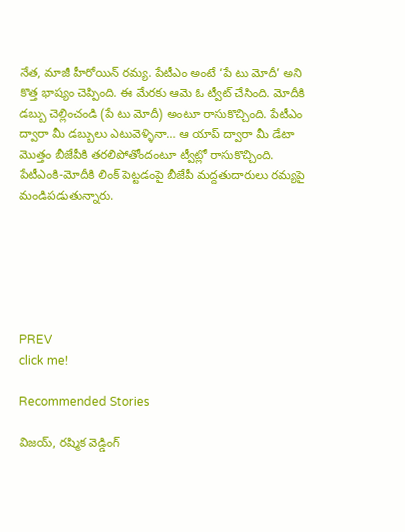నేత, మాజీ హీరోయిన్ రమ్య. పేటీఎం అంటే ‘పే టు మోదీ’ అని కొత్త భాష్యం చెప్పింది. ఈ మేరకు ఆమె ఓ ట్వీట్ చేసింది. మోదీకి డబ్బు చెల్లించండి (పే టు మోదీ) అంటూ రాసుకొచ్చింది. పేటీఎం ద్వారా మీ డబ్బులు ఎటువెళ్ళినా… ఆ యాప్ ద్వారా మీ డేటా మొత్తం బీజేపీకి తరలిపోతోందంటూ ట్వీట్లో రాసుకొచ్చింది. పేటీఎంకి-మోదీకి లింక్ పెట్టడంపై బీజేపీ మద్దతుదారులు రమ్యపై మండిపడుతున్నారు.






PREV
click me!

Recommended Stories

విజయ్, రష్మిక వెడ్డింగ్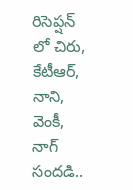రిసెప్షన్ లో చిరు, కేటీఆర్, నాని, వెంకీ, నాగ్ సందడి..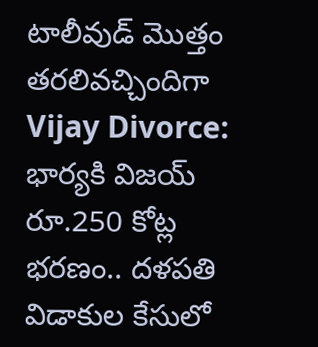టాలీవుడ్ మొత్తం తరలివచ్చిందిగా
Vijay Divorce: భార్యకి విజయ్‌ రూ.250 కోట్ల భరణం.. దళపతి విడాకుల కేసులో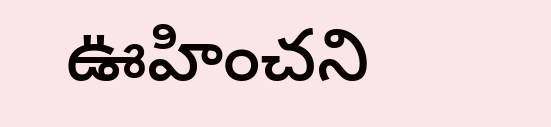ఊహించని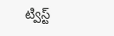ట్విస్ట్